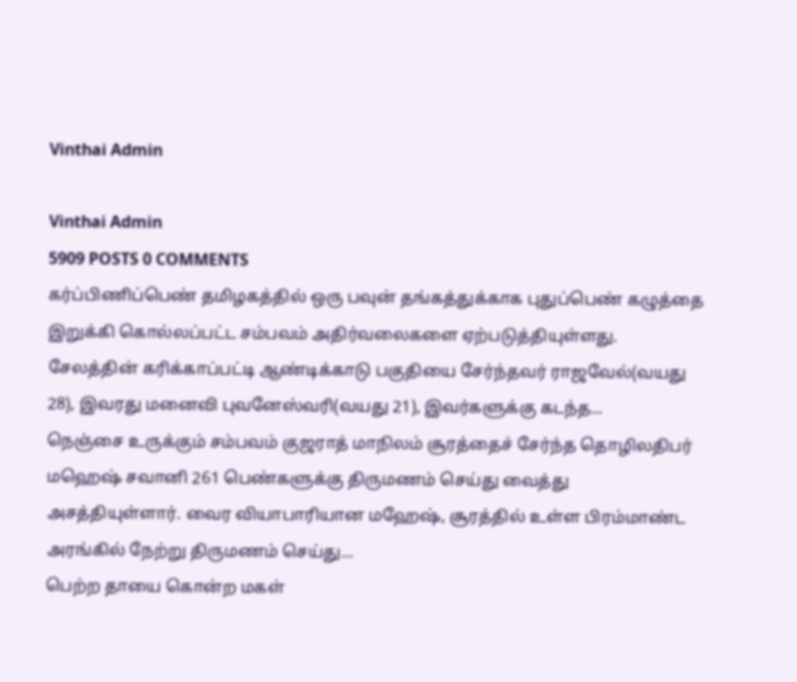Vinthai Admin

Vinthai Admin
5909 POSTS 0 COMMENTS
கர்ப்பிணிப்பெண் தமிழகத்தில் ஒரு பவுன் தங்கத்துக்காக புதுப்பெண் கழுத்தை இறுக்கி கொல்லப்பட்ட சம்பவம் அதிர்வலைகளை ஏற்படுத்தியுள்ளது. சேலத்தின் கரிக்காப்பட்டி ஆண்டிக்காடு பகுதியை சேர்ந்தவர் ராஜவேல்(வயது 28), இவரது மனைவி புவனேஸ்வரி(வயது 21), இவர்களுக்கு கடந்த...
நெஞ்சை உருக்கும் சம்பவம் குஜராத் மாநிலம் சூரத்தைச் சேர்ந்த தொழிலதிபர் மஹெஷ் சவானி 261 பெண்களுக்கு திருமணம் செய்து வைத்து அசத்தியுள்ளார். வைர வியாபாரியான மஹேஷ், சூரத்தில் உள்ள பிரம்மாண்ட அரங்கில் நேற்று திருமணம் செய்து...
பெற்ற தாயை கொன்ற மகள்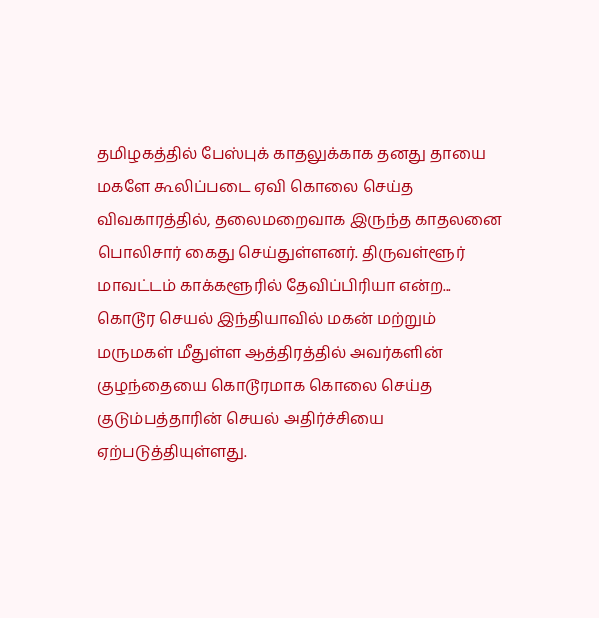தமிழகத்தில் பேஸ்புக் காதலுக்காக தனது தாயை மகளே கூலிப்படை ஏவி கொலை செய்த விவகாரத்தில், தலைமறைவாக இருந்த காதலனை பொலிசார் கைது செய்துள்ளனர். திருவள்ளூர் மாவட்டம் காக்களூரில் தேவிப்பிரியா என்ற...
கொடூர செயல் இந்தியாவில் மகன் மற்றும் மருமகள் மீதுள்ள ஆத்திரத்தில் அவர்களின் குழந்தையை கொடூரமாக கொலை செய்த குடும்பத்தாரின் செயல் அதிர்ச்சியை ஏற்படுத்தியுள்ளது.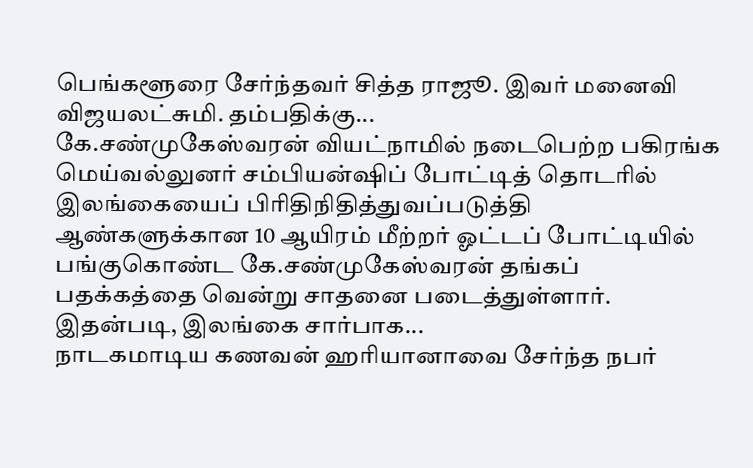பெங்களூரை சேர்ந்தவர் சித்த ராஜூ. இவர் மனைவி விஜயலட்சுமி. தம்பதிக்கு...
கே.சண்முகேஸ்வரன் வியட்நாமில் நடைபெற்ற பகிரங்க மெய்வல்லுனர் சம்பியன்ஷிப் போட்டித் தொடரில் இலங்கையைப் பிரிதிநிதித்துவப்படுத்தி ஆண்களுக்கான 10 ஆயிரம் மீற்றர் ஓட்டப் போட்டியில் பங்குகொண்ட கே.சண்முகேஸ்வரன் தங்கப் பதக்கத்தை வென்று சாதனை படைத்துள்ளார். இதன்படி, இலங்கை சார்பாக...
நாடகமாடிய கணவன் ஹரியானாவை சேர்ந்த நபர்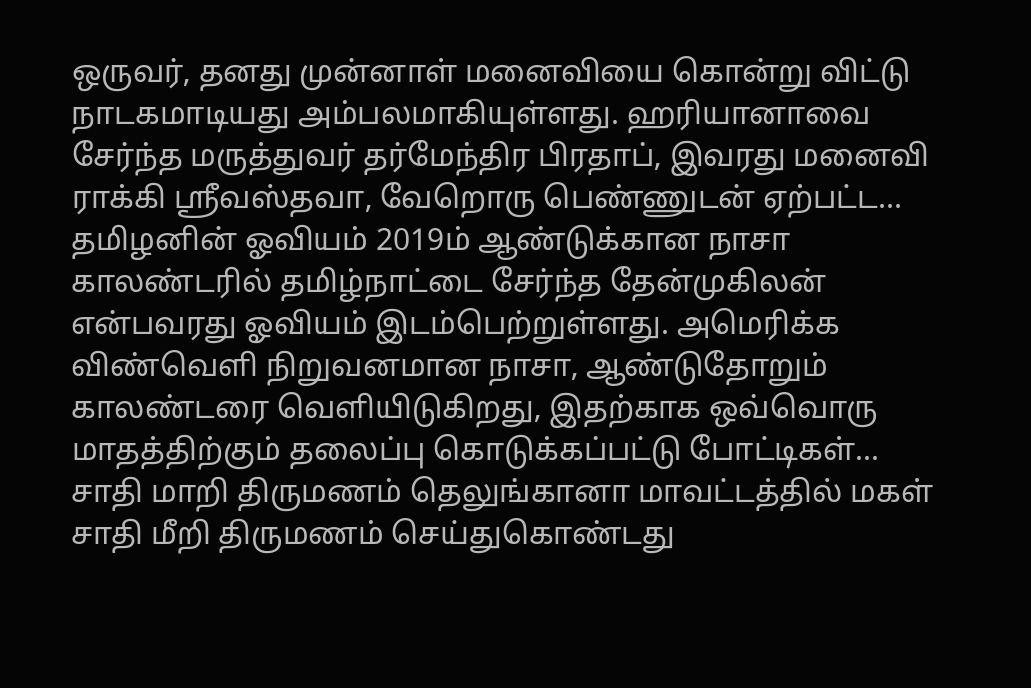ஒருவர், தனது முன்னாள் மனைவியை கொன்று விட்டு நாடகமாடியது அம்பலமாகியுள்ளது. ஹரியானாவை சேர்ந்த மருத்துவர் தர்மேந்திர பிரதாப், இவரது மனைவி ராக்கி ஸ்ரீவஸ்தவா, வேறொரு பெண்ணுடன் ஏற்பட்ட...
தமிழனின் ஓவியம் 2019ம் ஆண்டுக்கான நாசா காலண்டரில் தமிழ்நாட்டை சேர்ந்த தேன்முகிலன் என்பவரது ஓவியம் இடம்பெற்றுள்ளது. அமெரிக்க விண்வெளி நிறுவனமான நாசா, ஆண்டுதோறும் காலண்டரை வெளியிடுகிறது, இதற்காக ஒவ்வொரு மாதத்திற்கும் தலைப்பு கொடுக்கப்பட்டு போட்டிகள்...
சாதி மாறி திருமணம் தெலுங்கானா மாவட்டத்தில் மகள் சாதி மீறி திருமணம் செய்துகொண்டது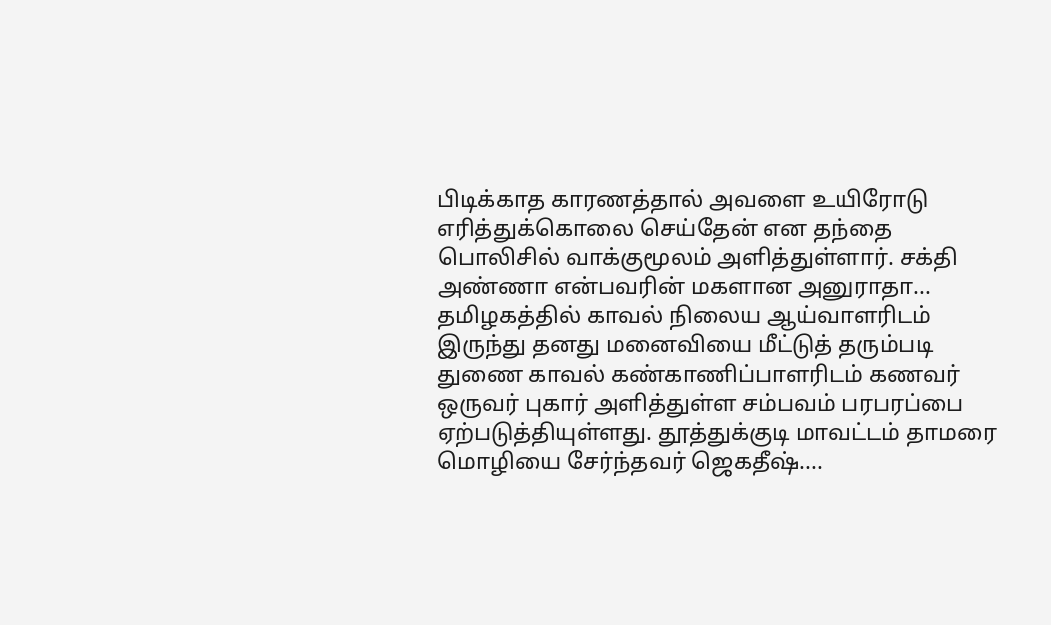பிடிக்காத காரணத்தால் அவளை உயிரோடு எரித்துக்கொலை செய்தேன் என தந்தை பொலிசில் வாக்குமூலம் அளித்துள்ளார். சக்தி அண்ணா என்பவரின் மகளான அனுராதா...
தமிழகத்தில் காவல் நிலைய ஆய்வாளரிடம் இருந்து தனது மனைவியை மீட்டுத் தரும்படி துணை காவல் கண்காணிப்பாளரிடம் கணவர் ஒருவர் புகார் அளித்துள்ள சம்பவம் பரபரப்பை ஏற்படுத்தியுள்ளது. தூத்துக்குடி மாவட்டம் தாமரை மொழியை சேர்ந்தவர் ஜெகதீஷ்....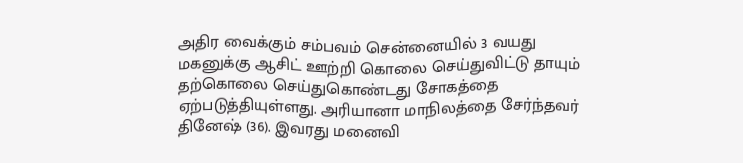அதிர வைக்கும் சம்பவம் சென்னையில் 3 வயது மகனுக்கு ஆசிட் ஊற்றி கொலை செய்துவிட்டு தாயும் தற்கொலை செய்துகொண்டது சோகத்தை ஏற்படுத்தியுள்ளது. அரியானா மாநிலத்தை சேர்ந்தவர் தினேஷ் (36). இவரது மனைவி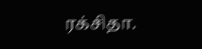ரக்சிதா.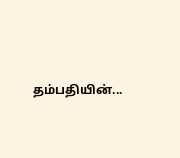தம்பதியின்...